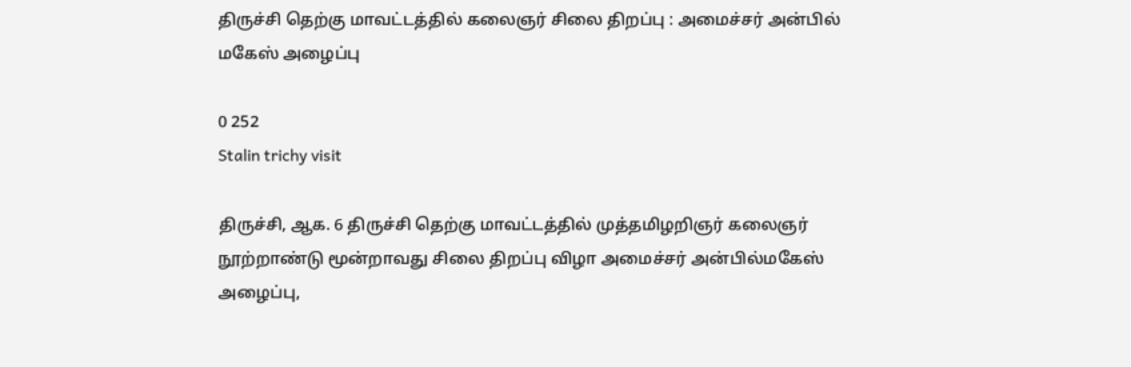திருச்சி தெற்கு மாவட்டத்தில் கலைஞர் சிலை திறப்பு : அமைச்சர் அன்பில் மகேஸ் அழைப்பு

0 252
Stalin trichy visit

திருச்சி, ஆக. 6 திருச்சி தெற்கு மாவட்டத்தில் முத்தமிழறிஞர் கலைஞர் நூற்றாண்டு மூன்றாவது சிலை திறப்பு விழா அமைச்சர் அன்பில்மகேஸ் அழைப்பு,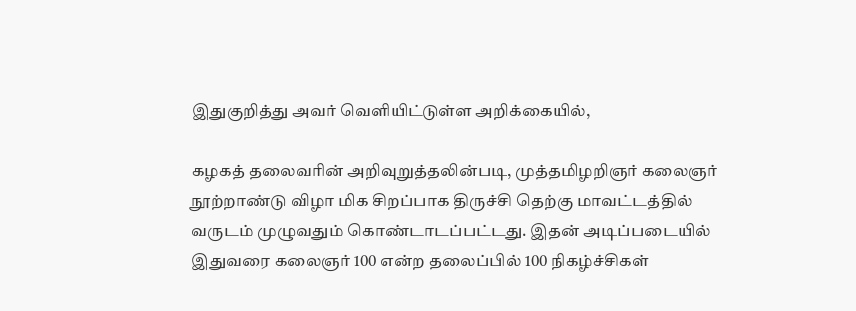இதுகுறித்து அவர் வெளியிட்டுள்ள அறிக்கையில்,

கழகத் தலைவரின் அறிவுறுத்தலின்படி, முத்தமிழறிஞர் கலைஞர் நூற்றாண்டு விழா மிக சிறப்பாக திருச்சி தெற்கு மாவட்டத்தில் வருடம் முழுவதும் கொண்டாடப்பட்டது. இதன் அடிப்படையில் இதுவரை கலைஞர் 100 என்ற தலைப்பில் 100 நிகழ்ச்சிகள்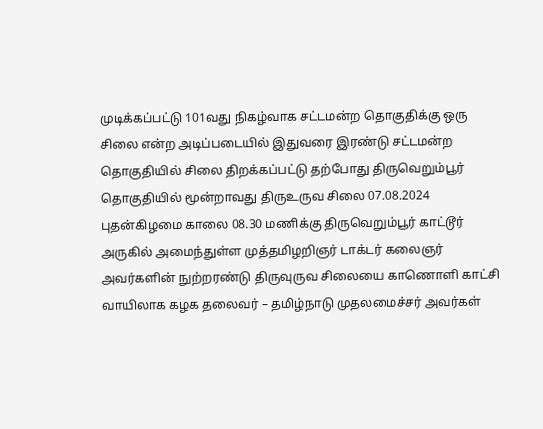முடிக்கப்பட்டு 101வது நிகழ்வாக சட்டமன்ற தொகுதிக்கு ஒரு சிலை என்ற அடிப்படையில் இதுவரை இரண்டு சட்டமன்ற தொகுதியில் சிலை திறக்கப்பட்டு தற்போது திருவெறும்பூர் தொகுதியில் மூன்றாவது திருஉருவ சிலை 07.08.2024 புதன்கிழமை காலை 08.30 மணிக்கு திருவெறும்பூர் காட்டூர் அருகில் அமைந்துள்ள முத்தமிழறிஞர் டாக்டர் கலைஞர் அவர்களின் நுற்றரண்டு திருவுருவ சிலையை காணொளி காட்சி வாயிலாக கழக தலைவர் – தமிழ்நாடு முதலமைச்சர் அவர்கள்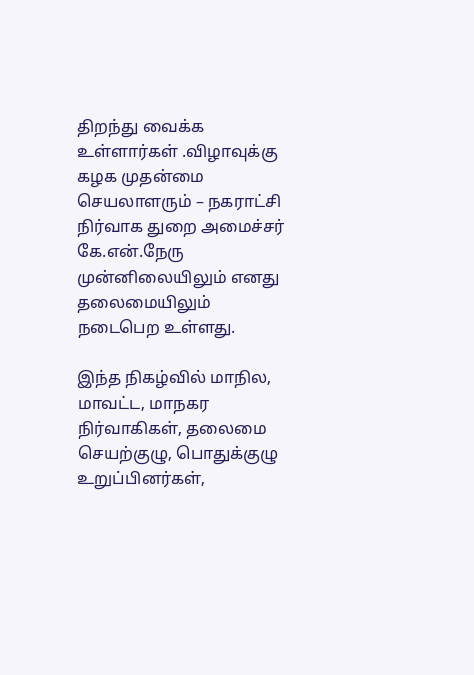திறந்து வைக்க உள்ளார்கள் .விழாவுக்கு கழக முதன்மை செயலாளரும் – நகராட்சி நிர்வாக துறை அமைச்சர் கே.என்.நேரு முன்னிலையிலும் எனது தலைமையிலும் நடைபெற உள்ளது.

இந்த நிகழ்வில் மாநில, மாவட்ட, மாநகர நிர்வாகிகள், தலைமை செயற்குழு, பொதுக்குழு உறுப்பினர்கள்,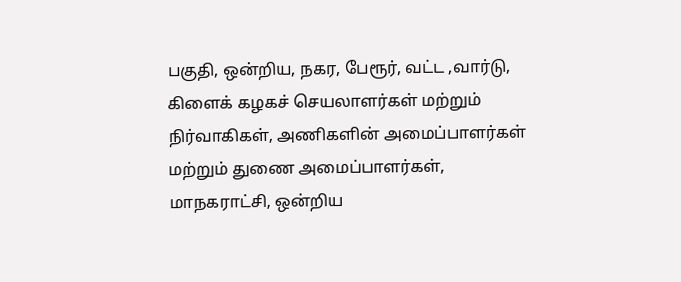பகுதி, ஒன்றிய, நகர, பேரூர், வட்ட ,வார்டு, கிளைக் கழகச் செயலாளர்கள் மற்றும் நிர்வாகிகள், அணிகளின் அமைப்பாளர்கள் மற்றும் துணை அமைப்பாளர்கள், மாநகராட்சி, ஒன்றிய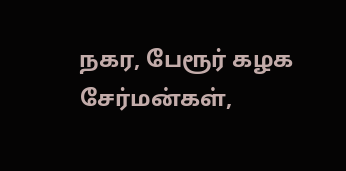நகர, பேரூர் கழக சேர்மன்கள்,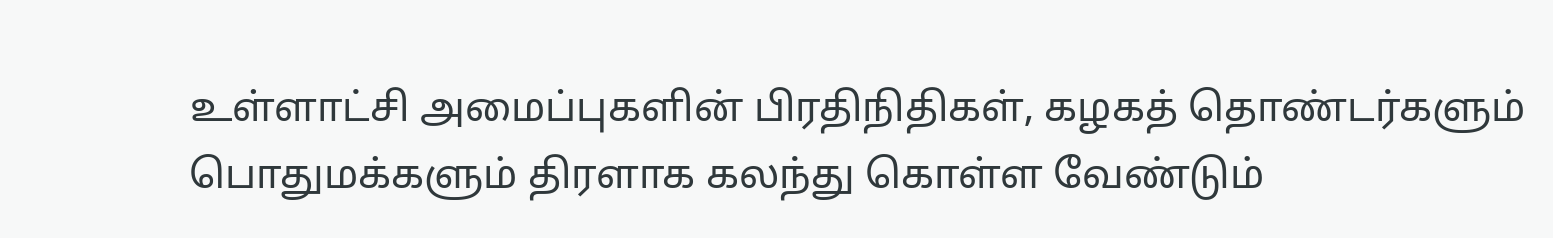உள்ளாட்சி அமைப்புகளின் பிரதிநிதிகள், கழகத் தொண்டர்களும் பொதுமக்களும் திரளாக கலந்து கொள்ள வேண்டும்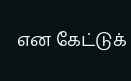என கேட்டுக்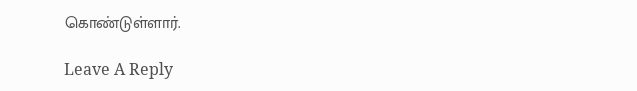கொண்டுள்ளார்.

Leave A Reply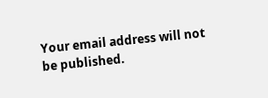Your email address will not be published.